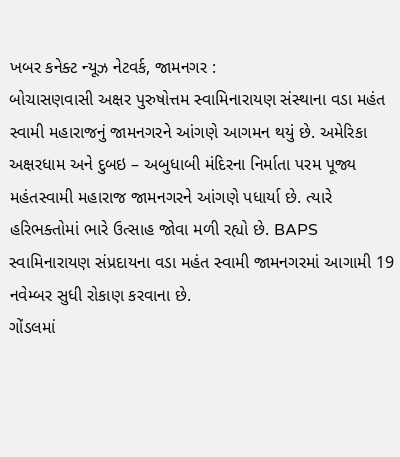ખબર કનેક્ટ ન્યૂઝ નેટવર્ક, જામનગર :
બોચાસણવાસી અક્ષર પુરુષોત્તમ સ્વામિનારાયણ સંસ્થાના વડા મહંત સ્વામી મહારાજનું જામનગરને આંગણે આગમન થયું છે. અમેરિકા અક્ષરધામ અને દુબઇ – અબુધાબી મંદિરના નિર્માતા પરમ પૂજ્ય મહંતસ્વામી મહારાજ જામનગરને આંગણે પધાર્યા છે. ત્યારે હરિભક્તોમાં ભારે ઉત્સાહ જોવા મળી રહ્યો છે. BAPS સ્વામિનારાયણ સંપ્રદાયના વડા મહંત સ્વામી જામનગરમાં આગામી 19 નવેમ્બર સુધી રોકાણ કરવાના છે.
ગોંડલમાં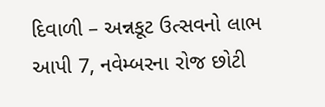દિવાળી – અન્નકૂટ ઉત્સવનો લાભ આપી 7, નવેમ્બરના રોજ છોટી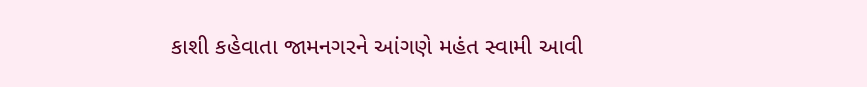કાશી કહેવાતા જામનગરને આંગણે મહંત સ્વામી આવી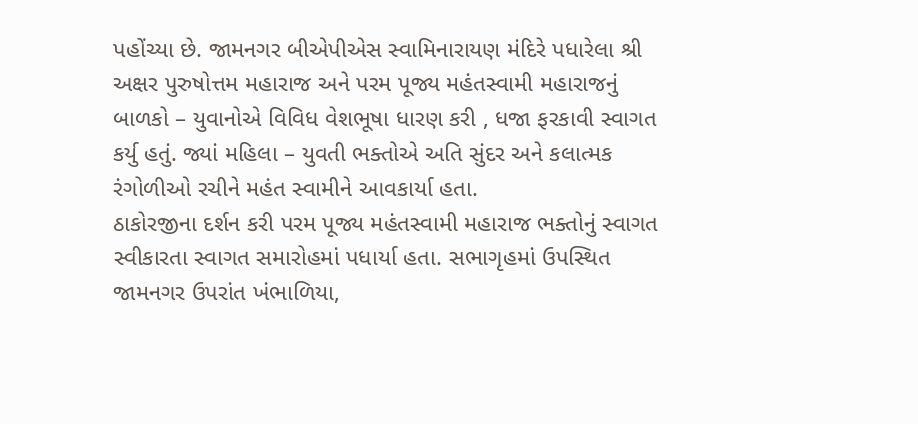પહોંચ્યા છે. જામનગર બીએપીએસ સ્વામિનારાયણ મંદિરે પધારેલા શ્રી અક્ષર પુરુષોત્તમ મહારાજ અને પરમ પૂજ્ય મહંતસ્વામી મહારાજનું બાળકો – યુવાનોએ વિવિધ વેશભૂષા ધારણ કરી , ધજા ફરકાવી સ્વાગત કર્યુ હતું. જ્યાં મહિલા – યુવતી ભક્તોએ અતિ સુંદર અને કલાત્મક રંગોળીઓ રચીને મહંત સ્વામીને આવકાર્યા હતા.
ઠાકોરજીના દર્શન કરી પરમ પૂજ્ય મહંતસ્વામી મહારાજ ભક્તોનું સ્વાગત સ્વીકારતા સ્વાગત સમારોહમાં પધાર્યા હતા. સભાગૃહમાં ઉપસ્થિત જામનગર ઉપરાંત ખંભાળિયા,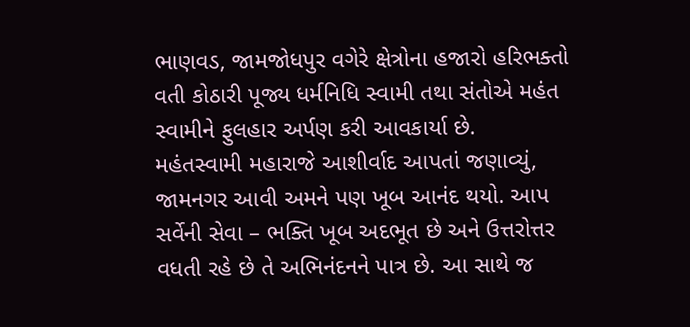ભાણવડ, જામજોધપુર વગેરે ક્ષેત્રોના હજારો હરિભક્તો વતી કોઠારી પૂજ્ય ધર્મનિધિ સ્વામી તથા સંતોએ મહંત સ્વામીને ફુલહાર અર્પણ કરી આવકાર્યા છે.
મહંતસ્વામી મહારાજે આશીર્વાદ આપતાં જણાવ્યું, જામનગર આવી અમને પણ ખૂબ આનંદ થયો. આપ સર્વેની સેવા – ભક્તિ ખૂબ અદભૂત છે અને ઉત્તરોત્તર વધતી રહે છે તે અભિનંદનને પાત્ર છે. આ સાથે જ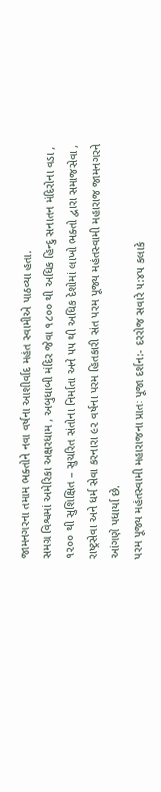જામનગરના તમામ ભક્તોને નવા વર્ષના આશીર્વાદ મહંત સ્વામીએ પાઠવ્યા હતા.
સમગ્ર વિશ્વમાં અમેરિકા અક્ષરધામ , અબુધાબી મંદિર જેવા ૧૮૦૦ થી અધિક હિન્દુ સનાતન મંદિરોના વડા , ૧૨૦૦ થી સુશિક્ષિત – સુચરિત સંતોના નિર્માતા અને ૫૫ થી અધિક દેશોમાં લાખો ભક્તો દ્વારા સમાજસેવા , રાષ્ટ્રસેવા અને ધર્મ સેવા કરનારા ૯૨ વર્ષના પરમ હિતકારી સંત પરમ પૂજ્ય મહંતસ્વામી મહારાજ જામનગરને આંગણે પધાર્યા છે.
પરમ પૂજ્ય મહંતસ્વામી મહારાજના પ્રાતઃ પૂજા દર્શન:- દરરોજ સવારે ૫:૪૫ કલાકે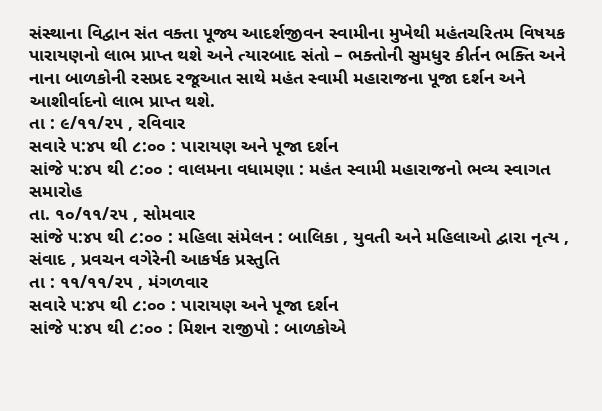સંસ્થાના વિદ્વાન સંત વક્તા પૂજ્ય આદર્શજીવન સ્વામીના મુખેથી મહંતચરિતમ વિષયક પારાયણનો લાભ પ્રાપ્ત થશે અને ત્યારબાદ સંતો – ભક્તોની સુમધુર કીર્તન ભક્તિ અને નાના બાળકોની રસપ્રદ રજૂઆત સાથે મહંત સ્વામી મહારાજના પૂજા દર્શન અને આશીર્વાદનો લાભ પ્રાપ્ત થશે.
તા : ૯/૧૧/૨૫ , રવિવાર
સવારે ૫:૪૫ થી ૮:૦૦ : પારાયણ અને પૂજા દર્શન
સાંજે ૫:૪૫ થી ૮:૦૦ : વાલમના વધામણા : મહંત સ્વામી મહારાજનો ભવ્ય સ્વાગત સમારોહ
તા. ૧૦/૧૧/૨૫ , સોમવાર
સાંજે ૫:૪૫ થી ૮:૦૦ : મહિલા સંમેલન : બાલિકા , યુવતી અને મહિલાઓ દ્વારા નૃત્ય , સંવાદ , પ્રવચન વગેરેની આકર્ષક પ્રસ્તુતિ
તા : ૧૧/૧૧/૨૫ , મંગળવાર
સવારે ૫:૪૫ થી ૮:૦૦ : પારાયણ અને પૂજા દર્શન
સાંજે ૫:૪૫ થી ૮:૦૦ : મિશન રાજીપો : બાળકોએ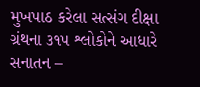મુખપાઠ કરેલા સત્સંગ દીક્ષા ગ્રંથના ૩૧૫ શ્લોકોને આધારે સનાતન –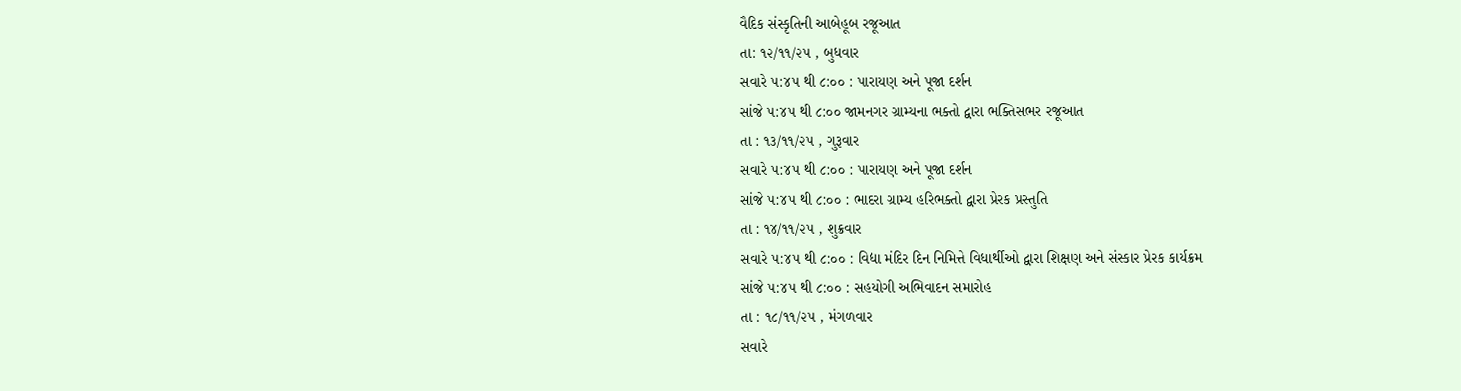વૈદિક સંસ્કૃતિની આબેહૂબ રજૂઆત
તા: ૧૨/૧૧/૨૫ , બુધવાર
સવારે ૫:૪૫ થી ૮:૦૦ : પારાયણ અને પૂજા દર્શન
સાંજે ૫:૪૫ થી ૮:૦૦ જામનગર ગ્રામ્યના ભક્તો દ્વારા ભક્તિસભર રજૂઆત
તા : ૧૩/૧૧/૨૫ , ગુરૂવાર
સવારે ૫:૪૫ થી ૮:૦૦ : પારાયણ અને પૂજા દર્શન
સાંજે ૫:૪૫ થી ૮:૦૦ : ભાદરા ગ્રામ્ય હરિભક્તો દ્વારા પ્રેરક પ્રસ્તુતિ
તા : ૧૪/૧૧/૨૫ , શુક્રવાર
સવારે ૫:૪૫ થી ૮:૦૦ : વિદ્યા મંદિર દિન નિમિત્તે વિધાર્થીઓ દ્વારા શિક્ષણ અને સંસ્કાર પ્રેરક કાર્યક્રમ
સાંજે ૫:૪૫ થી ૮:૦૦ : સહયોગી અભિવાદન સમારોહ
તા : ૧૮/૧૧/૨૫ , મંગળવાર
સવારે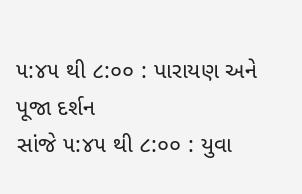૫:૪૫ થી ૮:૦૦ : પારાયણ અને પૂજા દર્શન
સાંજે ૫:૪૫ થી ૮:૦૦ : યુવા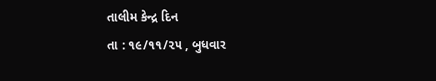તાલીમ કેન્દ્ર દિન
તા : ૧૯/૧૧/૨૫ , બુધવાર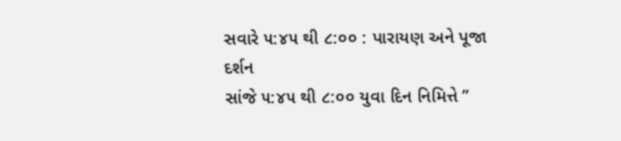સવારે ૫:૪૫ થી ૮:૦૦ : પારાયણ અને પૂજા દર્શન
સાંજે ૫:૪૫ થી ૮:૦૦ યુવા દિન નિમિત્તે ”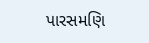પારસમણિ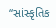“સાંસ્કૃતિક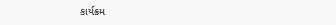કાર્યક્રમ